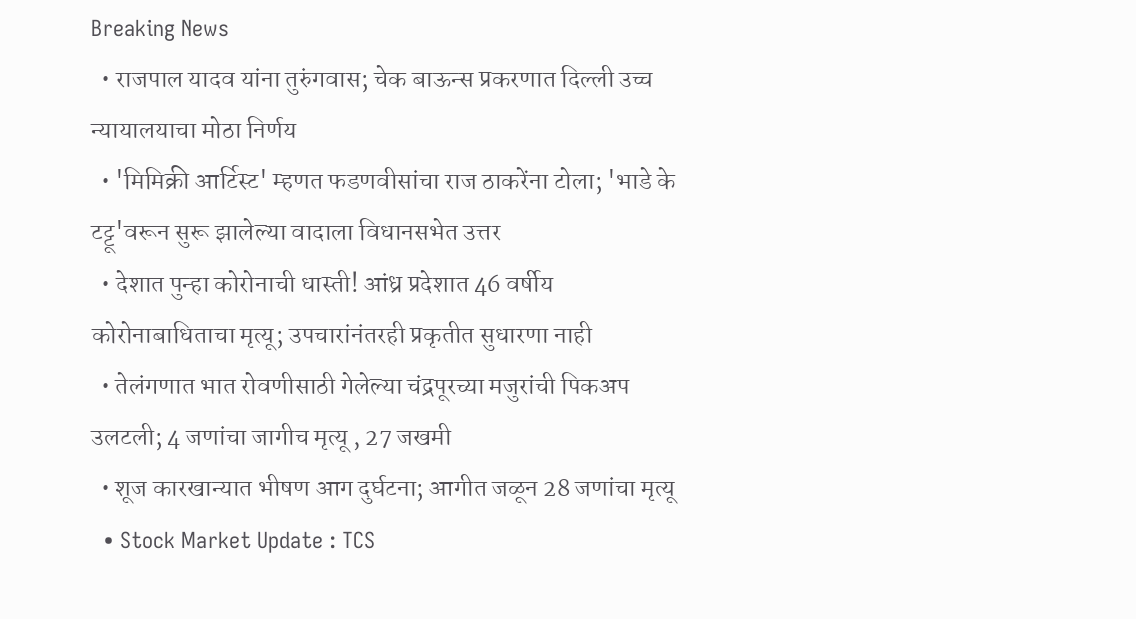Breaking News
  • राजपाल यादव यांना तुरुंगवास; चेक बाऊन्स प्रकरणात दिल्ली उच्च न्यायालयाचा मोठा निर्णय
  • 'मिमिक्री आर्टिस्ट' म्हणत फडणवीसांचा राज ठाकरेंना टोला; 'भाडे के टट्टू'वरून सुरू झालेल्या वादाला विधानसभेत उत्तर
  • देशात पुन्हा कोरोनाची धास्ती! आंध्र प्रदेशात 46 वर्षीय कोरोनाबाधिताचा मृत्यू; उपचारांनंतरही प्रकृतीत सुधारणा नाही
  • तेलंगणात भात रोवणीसाठी गेलेल्या चंद्रपूरच्या मजुरांची पिकअप उलटली; 4 जणांचा जागीच मृत्यू , 27 जखमी
  • शूज कारखान्यात भीषण आग दुर्घटना; आगीत जळून 28 जणांचा मृत्यू
  • Stock Market Update : TCS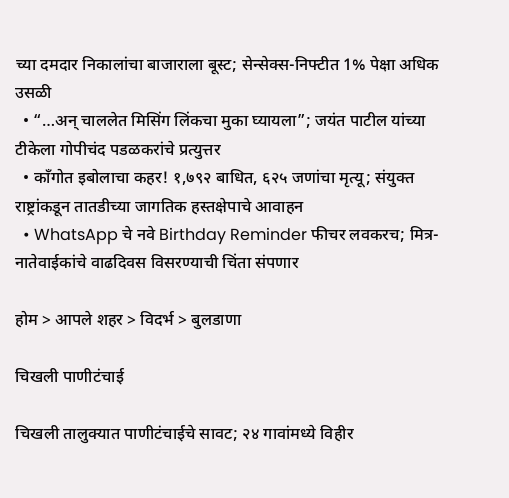च्या दमदार निकालांचा बाजाराला बूस्ट; सेन्सेक्स-निफ्टीत 1% पेक्षा अधिक उसळी
  • “…अन् चाललेत मिसिंग लिंकचा मुका घ्यायला”; जयंत पाटील यांच्या टीकेला गोपीचंद पडळकरांचे प्रत्युत्तर
  • काँगोत इबोलाचा कहर! १,७९२ बाधित, ६२५ जणांचा मृत्यू; संयुक्त राष्ट्रांकडून तातडीच्या जागतिक हस्तक्षेपाचे आवाहन
  • WhatsApp चे नवे Birthday Reminder फीचर लवकरच; मित्र-नातेवाईकांचे वाढदिवस विसरण्याची चिंता संपणार

होम > आपले शहर > विदर्भ > बुलडाणा

चिखली पाणीटंचाई

चिखली तालुक्यात पाणीटंचाईचे सावट; २४ गावांमध्ये विहीर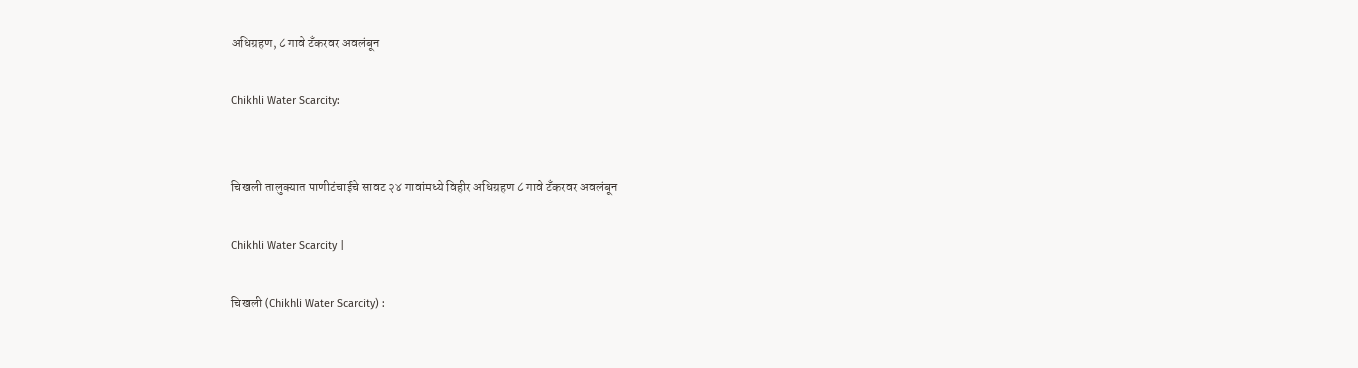अधिग्रहण, ८ गावे टँकरवर अवलंबून

Chikhli Water Scarcity:


चिखली तालुक्यात पाणीटंचाईचे सावट २४ गावांमध्ये विहीर अधिग्रहण ८ गावे टँकरवर अवलंबून

Chikhli Water Scarcity |

चिखली (Chikhli Water Scarcity) :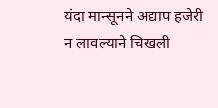यंदा मान्सूनने अद्याप हजेरी न लावल्याने चिखली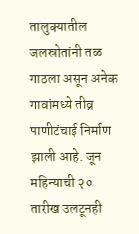तालुक्यातील जलस्रोतांनी तळ गाठला असून अनेक गावांमध्ये तीव्र पाणीटंचाई निर्माण झाली आहे. जून महिन्याची २० तारीख उलटूनही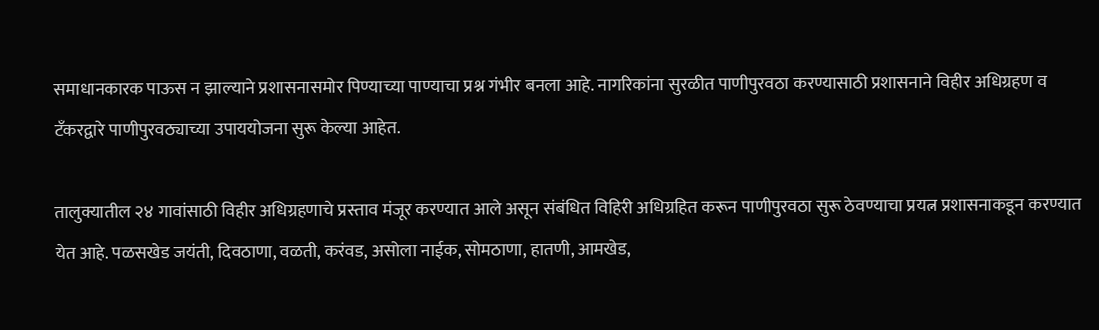समाधानकारक पाऊस न झाल्याने प्रशासनासमोर पिण्याच्या पाण्याचा प्रश्न गंभीर बनला आहे. नागरिकांना सुरळीत पाणीपुरवठा करण्यासाठी प्रशासनाने विहीर अधिग्रहण व टँकरद्वारे पाणीपुरवठ्याच्या उपाययोजना सुरू केल्या आहेत.

तालुक्यातील २४ गावांसाठी विहीर अधिग्रहणाचे प्रस्ताव मंजूर करण्यात आले असून संबंधित विहिरी अधिग्रहित करून पाणीपुरवठा सुरू ठेवण्याचा प्रयत्न प्रशासनाकडून करण्यात येत आहे. पळसखेड जयंती, दिवठाणा, वळती, करंवड, असोला नाईक, सोमठाणा, हातणी, आमखेड,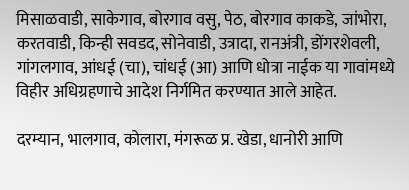मिसाळवाडी, साकेगाव, बोरगाव वसु, पेठ, बोरगाव काकडे, जांभोरा, करतवाडी, किन्ही सवडद, सोनेवाडी, उत्रादा, रानअंत्री, डोंगरशेवली, गांगलगाव, आंधई (चा), चांधई (आ) आणि धोत्रा नाईक या गावांमध्ये विहीर अधिग्रहणाचे आदेश निर्गमित करण्यात आले आहेत.

दरम्यान, भालगाव, कोलारा, मंगरूळ प्र. खेडा, धानोरी आणि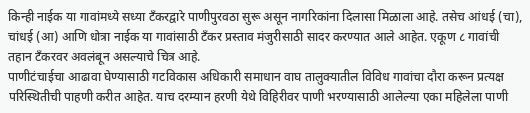किन्ही नाईक या गावांमध्ये सध्या टँकरद्वारे पाणीपुरवठा सुरू असून नागरिकांना दिलासा मिळाला आहे. तसेच आंधई (चा), चांधई (आ) आणि धोत्रा नाईक या गावांसाठी टँकर प्रस्ताव मंजुरीसाठी सादर करण्यात आले आहेत. एकूण ८ गावांची तहान टँकरवर अवलंबून असल्याचे चित्र आहे.
पाणीटंचाईचा आढावा घेण्यासाठी गटविकास अधिकारी समाधान वाघ तालुक्यातील विविध गावांचा दौरा करून प्रत्यक्ष परिस्थितीची पाहणी करीत आहेत. याच दरम्यान हरणी येथे विहिरीवर पाणी भरण्यासाठी आलेल्या एका महिलेला पाणी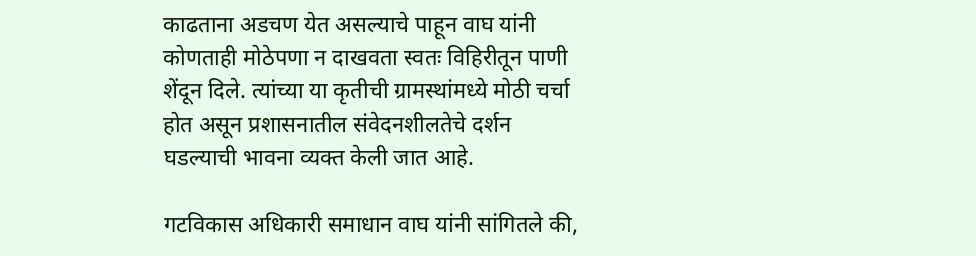काढताना अडचण येत असल्याचे पाहून वाघ यांनी कोणताही मोठेपणा न दाखवता स्वतः विहिरीतून पाणी शेंदून दिले. त्यांच्या या कृतीची ग्रामस्थांमध्ये मोठी चर्चा होत असून प्रशासनातील संवेदनशीलतेचे दर्शन घडल्याची भावना व्यक्त केली जात आहे.

गटविकास अधिकारी समाधान वाघ यांनी सांगितले की,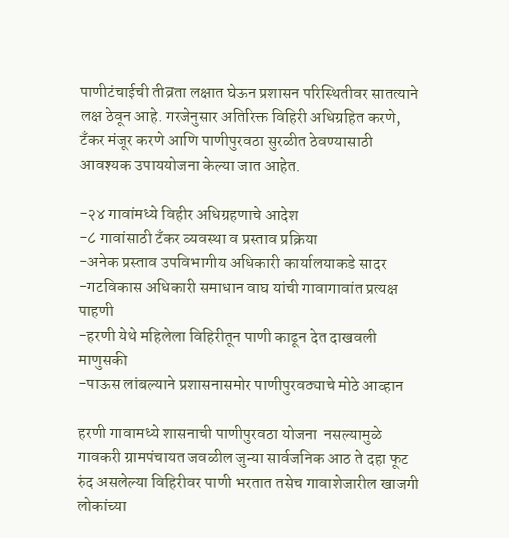पाणीटंचाईची तीव्रता लक्षात घेऊन प्रशासन परिस्थितीवर सातत्याने लक्ष ठेवून आहे. गरजेनुसार अतिरिक्त विहिरी अधिग्रहित करणे, टँकर मंजूर करणे आणि पाणीपुरवठा सुरळीत ठेवण्यासाठी आवश्यक उपाययोजना केल्या जात आहेत.

-२४ गावांमध्ये विहीर अधिग्रहणाचे आदेश
-८ गावांसाठी टँकर व्यवस्था व प्रस्ताव प्रक्रिया
-अनेक प्रस्ताव उपविभागीय अधिकारी कार्यालयाकडे सादर
-गटविकास अधिकारी समाधान वाघ यांची गावागावांत प्रत्यक्ष पाहणी
-हरणी येथे महिलेला विहिरीतून पाणी काढून देत दाखवली माणुसकी
-पाऊस लांबल्याने प्रशासनासमोर पाणीपुरवठ्याचे मोठे आव्हान

हरणी गावामध्ये शासनाची पाणीपुरवठा योजना  नसल्यामुळे  गावकरी ग्रामपंचायत जवळील जुन्या सार्वजनिक आठ ते दहा फूट रुंद असलेल्या विहिरीवर पाणी भरतात तसेच गावाशेजारील खाजगी लोकांच्या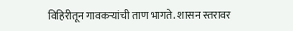विहिरीतून गावकऱ्यांची ताण भागते. शासन स्तरावर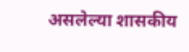असलेल्या शासकीय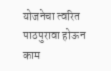योजनेचा त्वरित पाठपुरावा होऊन काम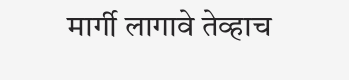मार्गी लागावे तेव्हाच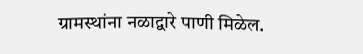ग्रामस्थांना नळाद्वारे पाणी मिळेल.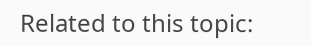Related to this topic: